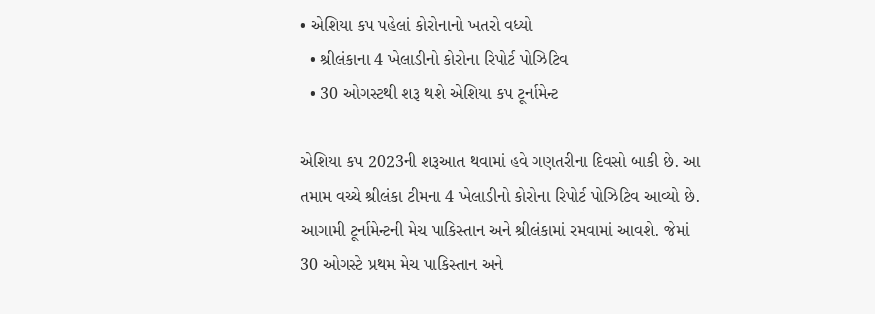• એશિયા કપ પહેલાં કોરોનાનો ખતરો વધ્યો
  • શ્રીલંકાના 4 ખેલાડીનો કોરોના રિપોર્ટ પોઝિટિવ
  • 30 ઓગસ્ટથી શરૂ થશે એશિયા કપ ટૂર્નામેન્ટ

એશિયા કપ 2023ની શરૂઆત થવામાં હવે ગણતરીના દિવસો બાકી છે. આ તમામ વચ્ચે શ્રીલંકા ટીમના 4 ખેલાડીનો કોરોના રિપોર્ટ પોઝિટિવ આવ્યો છે. આગામી ટૂર્નામેન્ટની મેચ પાકિસ્તાન અને શ્રીલંકામાં રમવામાં આવશે. જેમાં 30 ઓગસ્ટે પ્રથમ મેચ પાકિસ્તાન અને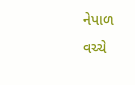નેપાળ વચ્ચે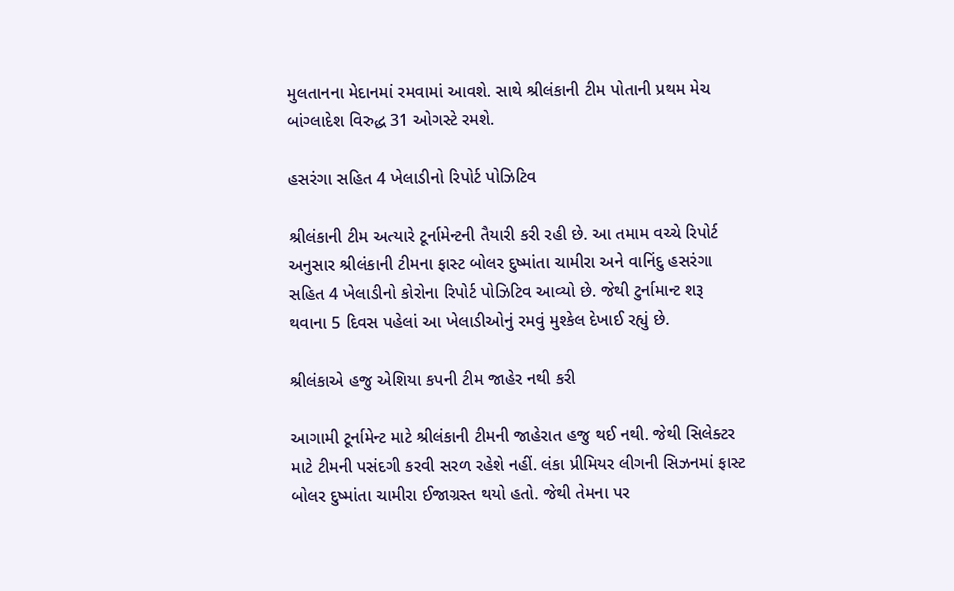મુલતાનના મેદાનમાં રમવામાં આવશે. સાથે શ્રીલંકાની ટીમ પોતાની પ્રથમ મેચ બાંગ્લાદેશ વિરુદ્ધ 31 ઓગસ્ટે રમશે.

હસરંગા સહિત 4 ખેલાડીનો રિપોર્ટ પોઝિટિવ

શ્રીલંકાની ટીમ અત્યારે ટૂર્નામેન્ટની તૈયારી કરી રહી છે. આ તમામ વચ્ચે રિપોર્ટ અનુસાર શ્રીલંકાની ટીમના ફાસ્ટ બોલર દુષ્માંતા ચામીરા અને વાનિંદુ હસરંગા સહિત 4 ખેલાડીનો કોરોના રિપોર્ટ પોઝિટિવ આવ્યો છે. જેથી ટુર્નામાન્ટ શરૂ થવાના 5 દિવસ પહેલાં આ ખેલાડીઓનું રમવું મુશ્કેલ દેખાઈ રહ્યું છે.

શ્રીલંકાએ હજુ એશિયા કપની ટીમ જાહેર નથી કરી

આગામી ટૂર્નામેન્ટ માટે શ્રીલંકાની ટીમની જાહેરાત હજુ થઈ નથી. જેથી સિલેક્ટર માટે ટીમની પસંદગી કરવી સરળ રહેશે નહીં. લંકા પ્રીમિયર લીગની સિઝનમાં ફાસ્ટ બોલર દુષ્માંતા ચામીરા ઈજાગ્રસ્ત થયો હતો. જેથી તેમના પર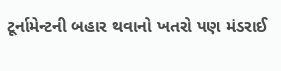ટૂર્નામેન્ટની બહાર થવાનો ખતરો પણ મંડરાઈ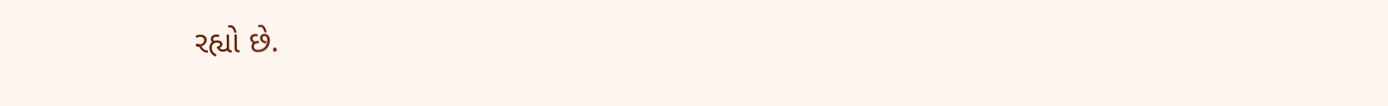રહ્યો છે.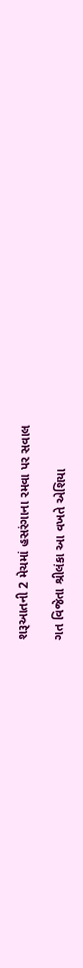શરૂઆતની 2 મેચમાં હસરંગાના રમવા પર સવાલ

ગત વિજેતા શ્રીલંકા આ વખતે એશિયા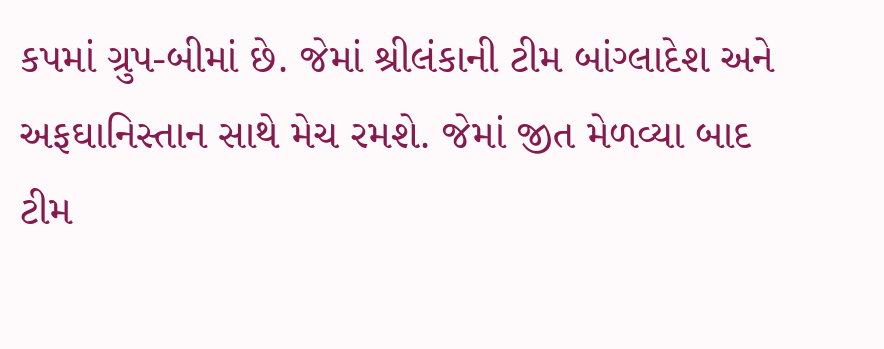કપમાં ગ્રુપ-બીમાં છે. જેમાં શ્રીલંકાની ટીમ બાંગ્લાદેશ અને અફઘાનિસ્તાન સાથે મેચ રમશે. જેમાં જીત મેળવ્યા બાદ ટીમ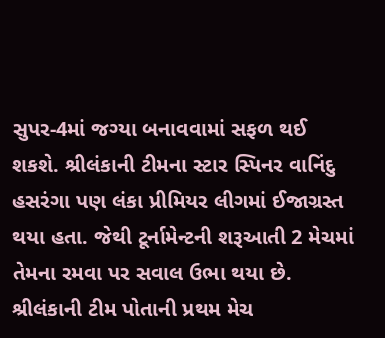સુપર-4માં જગ્યા બનાવવામાં સફળ થઈ શકશે. શ્રીલંકાની ટીમના સ્ટાર સ્પિનર વાનિંદુ હસરંગા પણ લંકા પ્રીમિયર લીગમાં ઈજાગ્રસ્ત થયા હતા. જેથી ટૂર્નામેન્ટની શરૂઆતી 2 મેચમાં તેમના રમવા પર સવાલ ઉભા થયા છે. શ્રીલંકાની ટીમ પોતાની પ્રથમ મેચ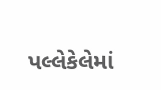પલ્લેકેલેમાં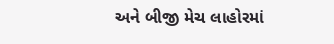અને બીજી મેચ લાહોરમાં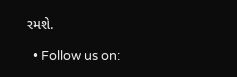રમશે.

  • Follow us on: